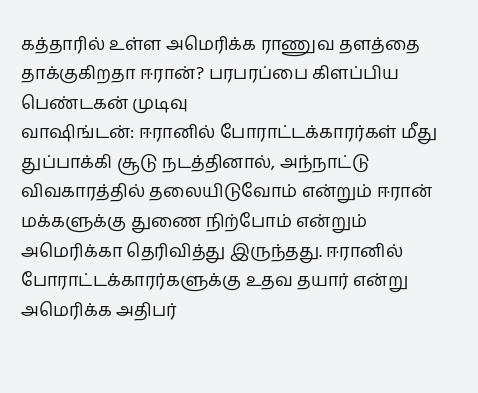கத்தாரில் உள்ள அமெரிக்க ராணுவ தளத்தை தாக்குகிறதா ஈரான்? பரபரப்பை கிளப்பிய பெண்டகன் முடிவு
வாஷிங்டன்: ஈரானில் போராட்டக்காரர்கள் மீது துப்பாக்கி சூடு நடத்தினால், அந்நாட்டு விவகாரத்தில் தலையிடுவோம் என்றும் ஈரான் மக்களுக்கு துணை நிற்போம் என்றும் அமெரிக்கா தெரிவித்து இருந்தது. ஈரானில் போராட்டக்காரர்களுக்கு உதவ தயார் என்று அமெரிக்க அதிபர்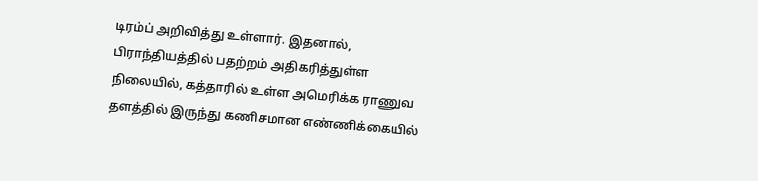டிரம்ப் அறிவித்து உள்ளார். இதனால், பிராந்தியத்தில் பதற்றம் அதிகரித்துள்ள நிலையில், கத்தாரில் உள்ள அமெரிக்க ராணுவ தளத்தில் இருந்து கணிசமான எண்ணிக்கையில்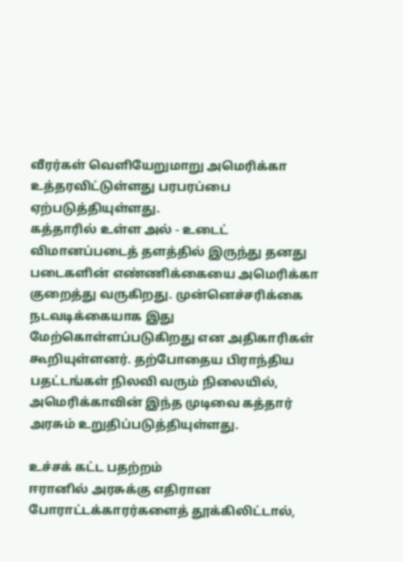வீரர்கள் வெளியேறுமாறு அமெரிக்கா உத்தரவிட்டுள்ளது பரபரப்பை ஏற்படுத்தியுள்ளது.
கத்தாரில் உள்ள அல் - உடைட் விமானப்படைத் தளத்தில் இருந்து தனது படைகளின் எண்ணிக்கையை அமெரிக்கா குறைத்து வருகிறது. முன்னெச்சரிக்கை நடவடிக்கையாக இது மேற்கொள்ளப்படுகிறது என அதிகாரிகள் கூறியுள்ளனர். தற்போதைய பிராந்திய பதட்டங்கள் நிலவி வரும் நிலையில், அமெரிக்காவின் இந்த முடிவை கத்தார் அரசும் உறுதிப்படுத்தியுள்ளது.

உச்சக் கட்ட பதற்றம்
ஈரானில் அரசுக்கு எதிரான போராட்டக்காரர்களைத் தூக்கிலிட்டால்,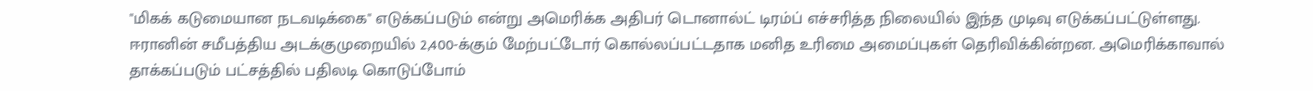"மிகக் கடுமையான நடவடிக்கை" எடுக்கப்படும் என்று அமெரிக்க அதிபர் டொனால்ட் டிரம்ப் எச்சரித்த நிலையில் இந்த முடிவு எடுக்கப்பட்டுள்ளது. ஈரானின் சமீபத்திய அடக்குமுறையில் 2,400-க்கும் மேற்பட்டோர் கொல்லப்பட்டதாக மனித உரிமை அமைப்புகள் தெரிவிக்கின்றன. அமெரிக்காவால் தாக்கப்படும் பட்சத்தில் பதிலடி கொடுப்போம்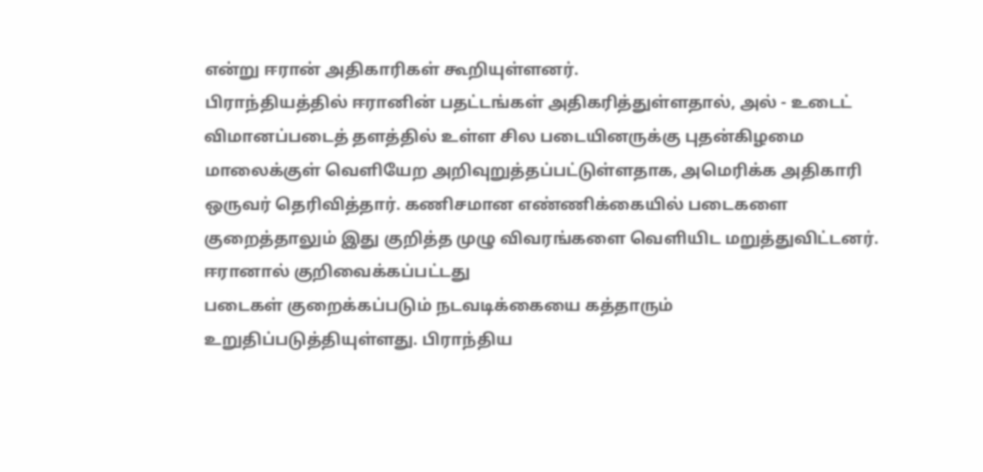என்று ஈரான் அதிகாரிகள் கூறியுள்ளனர்.
பிராந்தியத்தில் ஈரானின் பதட்டங்கள் அதிகரித்துள்ளதால், அல் - உடைட் விமானப்படைத் தளத்தில் உள்ள சில படையினருக்கு புதன்கிழமை மாலைக்குள் வெளியேற அறிவுறுத்தப்பட்டுள்ளதாக, அமெரிக்க அதிகாரி ஒருவர் தெரிவித்தார். கணிசமான எண்ணிக்கையில் படைகளை குறைத்தாலும் இது குறித்த முழு விவரங்களை வெளியிட மறுத்துவிட்டனர்.
ஈரானால் குறிவைக்கப்பட்டது
படைகள் குறைக்கப்படும் நடவடிக்கையை கத்தாரும் உறுதிப்படுத்தியுள்ளது. பிராந்திய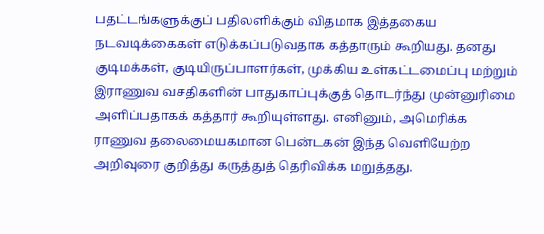பதட்டங்களுக்குப் பதிலளிக்கும் விதமாக இத்தகைய நடவடிக்கைகள் எடுக்கப்படுவதாக கத்தாரும் கூறியது. தனது குடிமக்கள், குடியிருப்பாளர்கள், முக்கிய உள்கட்டமைப்பு மற்றும் இராணுவ வசதிகளின் பாதுகாப்புக்குத் தொடர்ந்து முன்னுரிமை அளிப்பதாகக் கத்தார் கூறியுள்ளது. எனினும், அமெரிக்க ராணுவ தலைமையகமான பென்டகன் இந்த வெளியேற்ற அறிவுரை குறித்து கருத்துத் தெரிவிக்க மறுத்தது.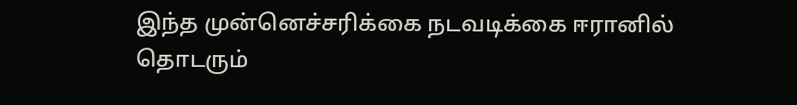இந்த முன்னெச்சரிக்கை நடவடிக்கை ஈரானில் தொடரும்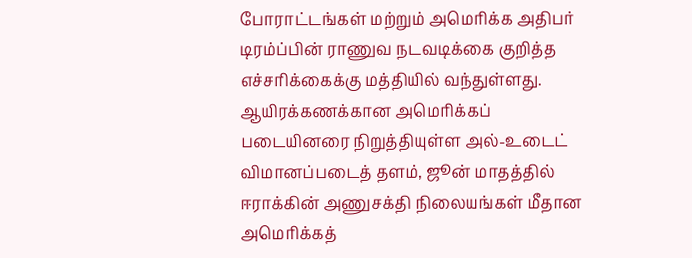போராட்டங்கள் மற்றும் அமெரிக்க அதிபர் டிரம்ப்பின் ராணுவ நடவடிக்கை குறித்த எச்சரிக்கைக்கு மத்தியில் வந்துள்ளது. ஆயிரக்கணக்கான அமெரிக்கப் படையினரை நிறுத்தியுள்ள அல்-உடைட் விமானப்படைத் தளம், ஜூன் மாதத்தில் ஈராக்கின் அணுசக்தி நிலையங்கள் மீதான அமெரிக்கத்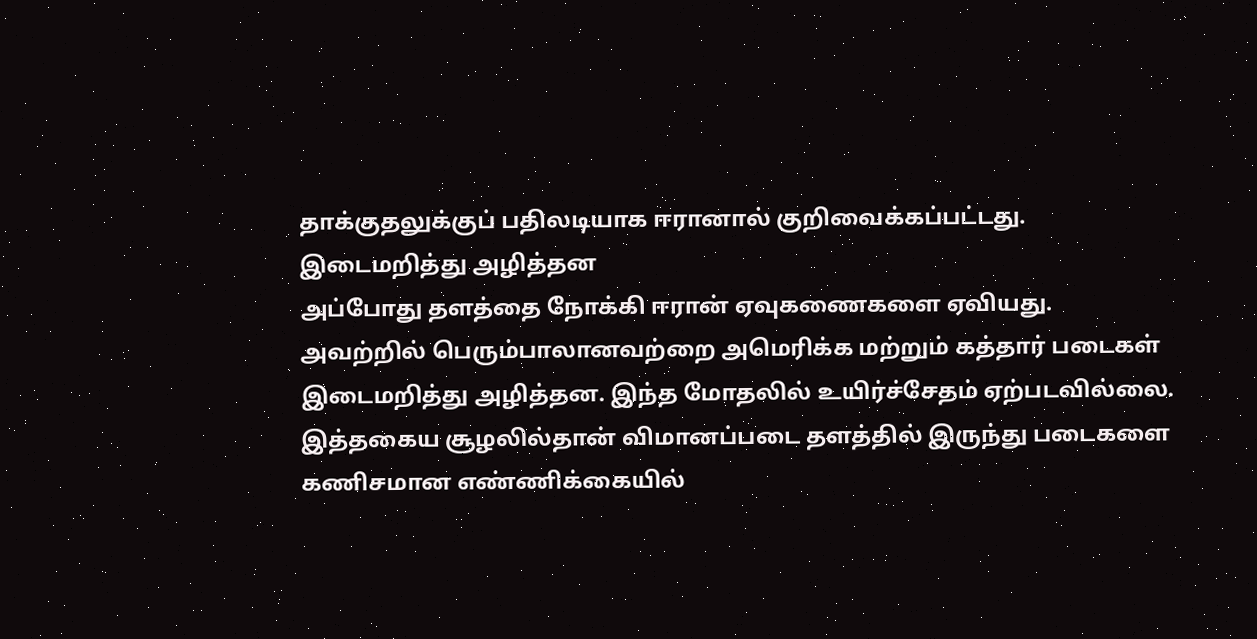தாக்குதலுக்குப் பதிலடியாக ஈரானால் குறிவைக்கப்பட்டது.
இடைமறித்து அழித்தன
அப்போது தளத்தை நோக்கி ஈரான் ஏவுகணைகளை ஏவியது. அவற்றில் பெரும்பாலானவற்றை அமெரிக்க மற்றும் கத்தார் படைகள் இடைமறித்து அழித்தன. இந்த மோதலில் உயிர்ச்சேதம் ஏற்படவில்லை. இத்தகைய சூழலில்தான் விமானப்படை தளத்தில் இருந்து படைகளை கணிசமான எண்ணிக்கையில்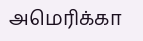அமெரிக்கா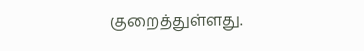குறைத்துள்ளது.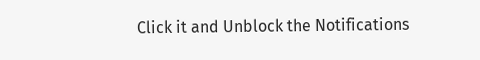Click it and Unblock the Notifications